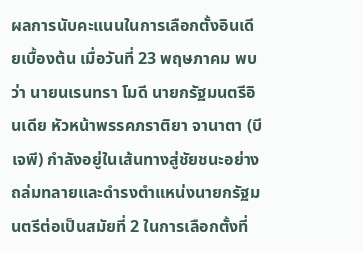ผลการนับคะแนนในการเลือกตั้งอินเดียเบื้องต้น เมื่อวันที่ 23 พฤษภาคม พบว่า นายนเรนทรา โมดี นายกรัฐมนตรีอินเดีย หัวหน้าพรรคภราติยา จานาตา (บีเจพี) กำลังอยู่ในเส้นทางสู่ชัยชนะอย่างถล่มทลายและดำรงตำแหน่งนายกรัฐมนตรีต่อเป็นสมัยที่ 2 ในการเลือกตั้งที่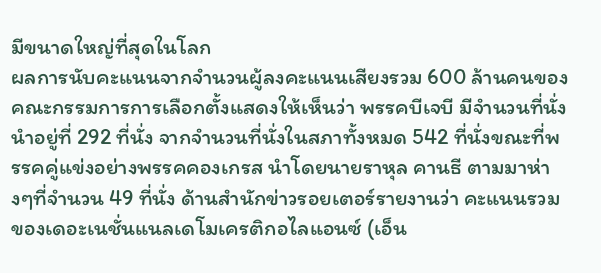มีขนาดใหญ่ที่สุดในโลก
ผลการนับคะแนนจากจำนวนผู้ลงคะแนนเสียงรวม 600 ล้านคนของคณะกรรมการการเลือกตั้งแสดงให้เห็นว่า พรรคบีเจบี มีจำนวนที่นั่งนำอยู่ที่ 292 ที่นั่ง จากจำนวนที่นั่งในสภาทั้งหมด 542 ที่นั่งขณะที่พรรคคู่แข่งอย่างพรรคคองเกรส นำโดยนายราหุล คานธี ตามมาห่างๆที่จำนวน 49 ที่นั่ง ด้านสำนักข่าวรอยเตอร์รายงานว่า คะแนนรวมของเดอะเนชั่นแนลเดโมเครติกอไลแอนซ์ (เอ็น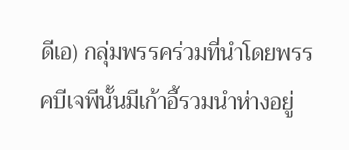ดีเอ) กลุ่มพรรคร่วมที่นำโดยพรรคบีเจพีนั้นมีเก้าอี้รวมนำห่างอยู่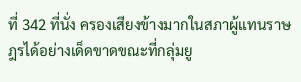ที่ 342 ที่นั่ง ครองเสียงข้างมากในสภาผู้แทนราษฎรได้อย่างเด็ดขาดขณะที่กลุ่มยู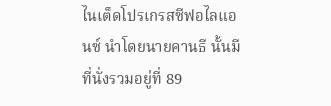ไนเต็ดโปรเกรสซีฟอไลแอนซ์ นำโดยนายคานธี นั้นมีที่นั่งรวมอยู่ที่ 89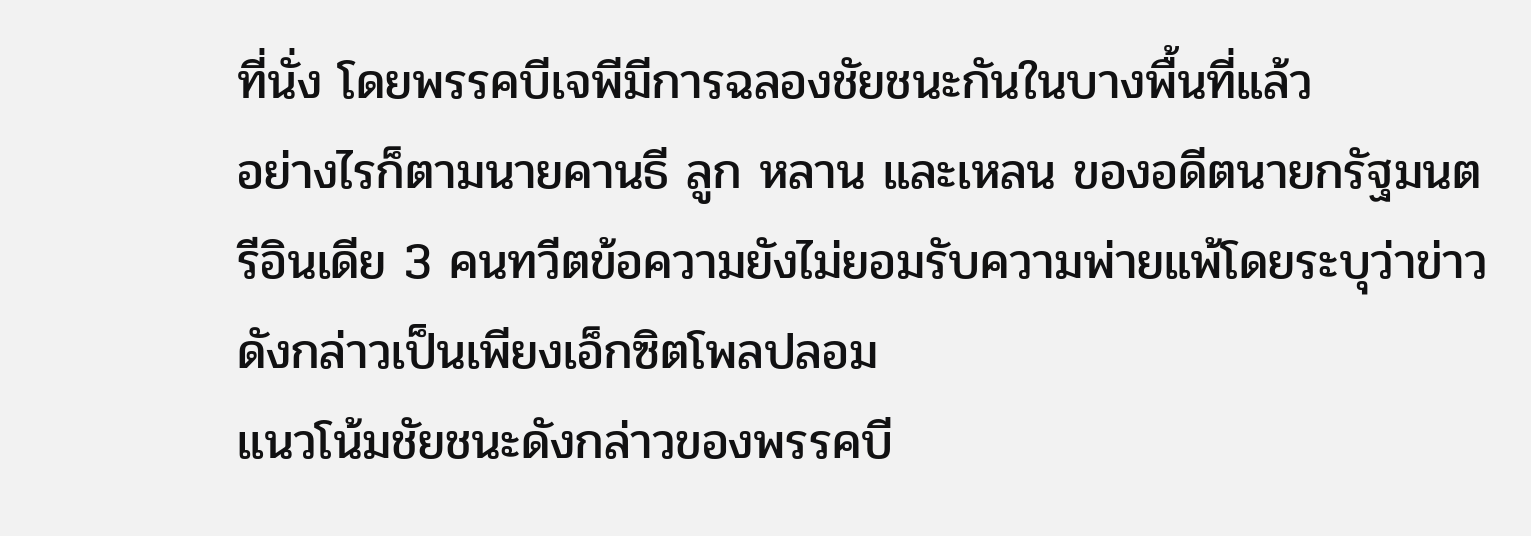ที่นั่ง โดยพรรคบีเจพีมีการฉลองชัยชนะกันในบางพื้นที่แล้ว
อย่างไรก็ตามนายคานธี ลูก หลาน และเหลน ของอดีตนายกรัฐมนตรีอินเดีย 3 คนทวีตข้อความยังไม่ยอมรับความพ่ายแพ้โดยระบุว่าข่าวดังกล่าวเป็นเพียงเอ็กซิตโพลปลอม
แนวโน้มชัยชนะดังกล่าวของพรรคบี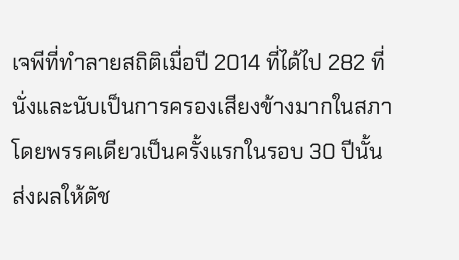เจพีที่ทำลายสถิติเมื่อปี 2014 ที่ได้ไป 282 ที่นั่งและนับเป็นการครองเสียงข้างมากในสภาโดยพรรคเดียวเป็นครั้งแรกในรอบ 30 ปีนั้นส่งผลให้ดัช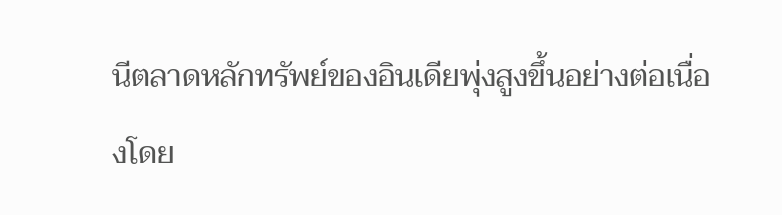นีตลาดหลักทรัพย์ของอินเดียพุ่งสูงขึ้นอย่างต่อเนื่องโดย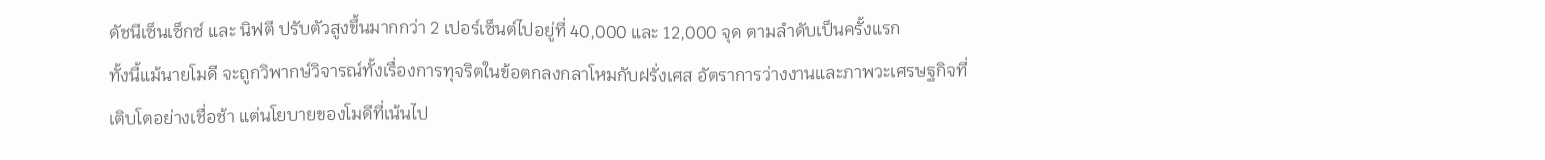ดัชนีเซ็นเซ็กซ์ และ นิฟตี ปรับตัวสูงขึ้นมากกว่า 2 เปอร์เซ็นต์ไปอยู่ที่ 40,000 และ 12,000 จุด ตามลำดับเป็นครั้งแรก
ทั้งนี้แม้นายโมดี จะถูกวิพากษ์วิจารณ์ทั้งเรื่องการทุจริตในข้อตกลงกลาโหมกับฝรั่งเศส อัตราการว่างงานและภาพวะเศรษฐกิจที่เติบโตอย่างเชื่อช้า แต่นโยบายของโมดีที่เน้นไป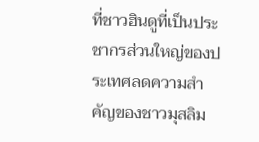ที่ชาวฮินดูที่เป็นประชากรส่วนใหญ่ของประเทศลดความสำคัญของชาวมุสลิม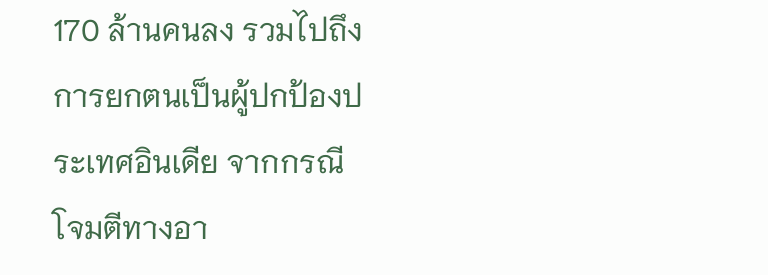170 ล้านคนลง รวมไปถึงการยกตนเป็นผู้ปกป้องประเทศอินเดีย จากกรณีโจมตีทางอา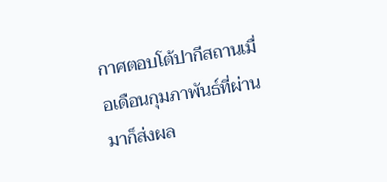กาศตอบโต้ปากีสถานเมื่อเดือนกุมภาพันธ์ที่ผ่านมาก็ส่งผล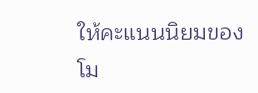ให้คะแนนนิยมของโม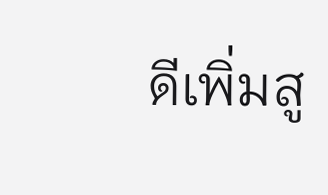ดีเพิ่มสู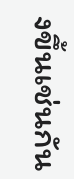งขึ้นเช่นกัน